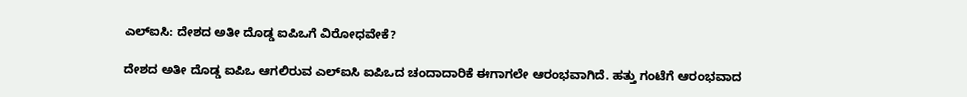ಎಲ್‌ಐಸಿ: ದೇಶದ ಅತೀ ದೊಡ್ಡ ಐಪಿಒಗೆ ವಿರೋಧವೇಕೆ?

ದೇಶದ ಅತೀ ದೊಡ್ಡ ಐಪಿಒ ಆಗಲಿರುವ ಎಲ್‌ಐಸಿ ಐಪಿಒದ ಚಂದಾದಾರಿಕೆ ಈಗಾಗಲೇ ಆರಂಭವಾಗಿದೆ. ಹತ್ತು ಗಂಟೆಗೆ ಆರಂಭವಾದ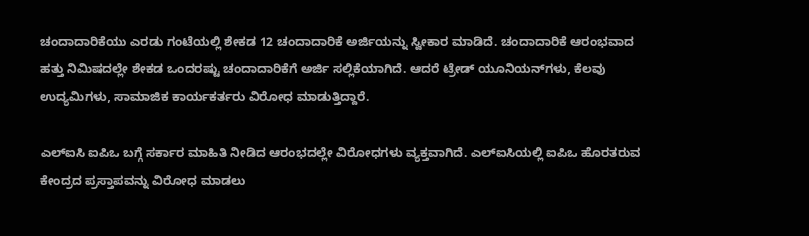ಚಂದಾದಾರಿಕೆಯು ಎರಡು ಗಂಟೆಯಲ್ಲಿ ಶೇಕಡ 12 ಚಂದಾದಾರಿಕೆ ಅರ್ಜಿಯನ್ನು ಸ್ವೀಕಾರ ಮಾಡಿದೆ. ಚಂದಾದಾರಿಕೆ ಆರಂಭವಾದ ಹತ್ತು ನಿಮಿಷದಲ್ಲೇ ಶೇಕಡ ಒಂದರಷ್ಟು ಚಂದಾದಾರಿಕೆಗೆ ಅರ್ಜಿ ಸಲ್ಲಿಕೆಯಾಗಿದೆ. ಆದರೆ ಟ್ರೇಡ್ ಯೂನಿಯನ್‌ಗಳು, ಕೆಲವು ಉದ್ಯಮಿಗಳು, ಸಾಮಾಜಿಕ ಕಾರ್ಯಕರ್ತರು ವಿರೋಧ ಮಾಡುತ್ತಿದ್ದಾರೆ.

ಎಲ್‌ಐಸಿ ಐಪಿಒ ಬಗ್ಗೆ ಸರ್ಕಾರ ಮಾಹಿತಿ ನೀಡಿದ ಆರಂಭದಲ್ಲೇ ವಿರೋಧಗಳು ವ್ಯಕ್ತವಾಗಿದೆ. ಎಲ್‌ಐಸಿಯಲ್ಲಿ ಐಪಿಒ ಹೊರತರುವ ಕೇಂದ್ರದ ಪ್ರಸ್ತಾಪವನ್ನು ವಿರೋಧ ಮಾಡಲು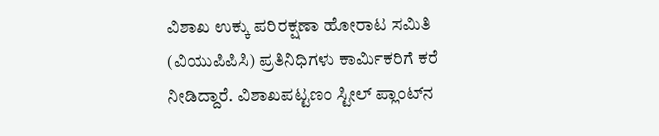ವಿಶಾಖ ಉಕ್ಕು ಪರಿರಕ್ಷಣಾ ಹೋರಾಟ ಸಮಿತಿ (ವಿಯುಪಿಪಿಸಿ) ಪ್ರತಿನಿಧಿಗಳು ಕಾರ್ಮಿಕರಿಗೆ ಕರೆ ನೀಡಿದ್ದಾರೆ. ವಿಶಾಖಪಟ್ಟಣಂ ಸ್ಟೀಲ್ ಪ್ಲಾಂಟ್‌ನ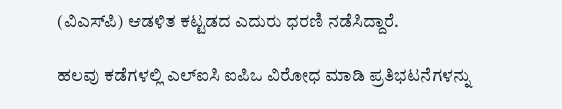(ವಿಎಸ್‌ಪಿ) ಆಡಳಿತ ಕಟ್ಟಡದ ಎದುರು ಧರಣಿ ನಡೆಸಿದ್ದಾರೆ.

ಹಲವು ಕಡೆಗಳಲ್ಲಿ ಎಲ್‌ಐಸಿ ಐಪಿಒ ವಿರೋಧ ಮಾಡಿ ಪ್ರತಿಭಟನೆಗಳನ್ನು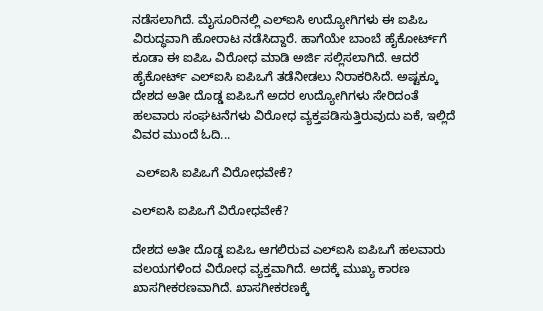ನಡೆಸಲಾಗಿದೆ. ಮೈಸೂರಿನಲ್ಲಿ ಎಲ್‌ಐಸಿ ಉದ್ಯೋಗಿಗಳು ಈ ಐಪಿಒ ವಿರುದ್ಧವಾಗಿ ಹೋರಾಟ ನಡೆಸಿದ್ದಾರೆ. ಹಾಗೆಯೇ ಬಾಂಬೆ ಹೈಕೋರ್ಟ್‌ಗೆ ಕೂಡಾ ಈ ಐಪಿಒ ವಿರೋಧ ಮಾಡಿ ಅರ್ಜಿ ಸಲ್ಲಿಸಲಾಗಿದೆ. ಆದರೆ ಹೈಕೋರ್ಟ್ ಎಲ್‌ಐಸಿ ಐಪಿಒಗೆ ತಡೆನೀಡಲು ನಿರಾಕರಿಸಿದೆ. ಅಷ್ಟಕ್ಕೂ ದೇಶದ ಅತೀ ದೊಡ್ಡ ಐಪಿಒಗೆ ಅದರ ಉದ್ಯೋಗಿಗಳು ಸೇರಿದಂತೆ ಹಲವಾರು ಸಂಘಟನೆಗಳು ವಿರೋಧ ವ್ಯಕ್ತಪಡಿಸುತ್ತಿರುವುದು ಏಕೆ, ಇಲ್ಲಿದೆ ವಿವರ ಮುಂದೆ ಓದಿ...

 ಎಲ್‌ಐಸಿ ಐಪಿಒಗೆ ವಿರೋಧವೇಕೆ?

ಎಲ್‌ಐಸಿ ಐಪಿಒಗೆ ವಿರೋಧವೇಕೆ?

ದೇಶದ ಅತೀ ದೊಡ್ಡ ಐಪಿಒ ಆಗಲಿರುವ ಎಲ್‌ಐಸಿ ಐಪಿಒಗೆ ಹಲವಾರು ವಲಯಗಳಿಂದ ವಿರೋಧ ವ್ಯಕ್ತವಾಗಿದೆ. ಅದಕ್ಕೆ ಮುಖ್ಯ ಕಾರಣ ಖಾಸಗೀಕರಣವಾಗಿದೆ. ಖಾಸಗೀಕರಣಕ್ಕೆ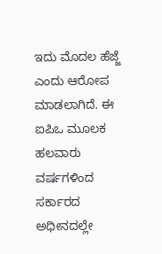ಇದು ಮೊದಲ ಹೆಜ್ಜೆ ಎಂದು ಆರೋಪ ಮಾಡಲಾಗಿದೆ. ಈ ಐಪಿಒ ಮೂಲಕ ಹಲವಾರು ವರ್ಷಗಳಿಂದ ಸರ್ಕಾರದ ಅಧೀನದಲ್ಲೇ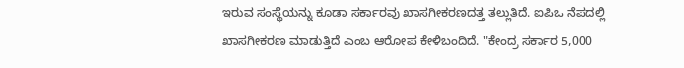ಇರುವ ಸಂಸ್ಥೆಯನ್ನು ಕೂಡಾ ಸರ್ಕಾರವು ಖಾಸಗೀಕರಣದತ್ತ ತಲ್ಲುತಿದೆ. ಐಪಿಒ ನೆಪದಲ್ಲಿ ಖಾಸಗೀಕರಣ ಮಾಡುತ್ತಿದೆ ಎಂಬ ಆರೋಪ ಕೇಳಿಬಂದಿದೆ. "ಕೇಂದ್ರ ಸರ್ಕಾರ 5,000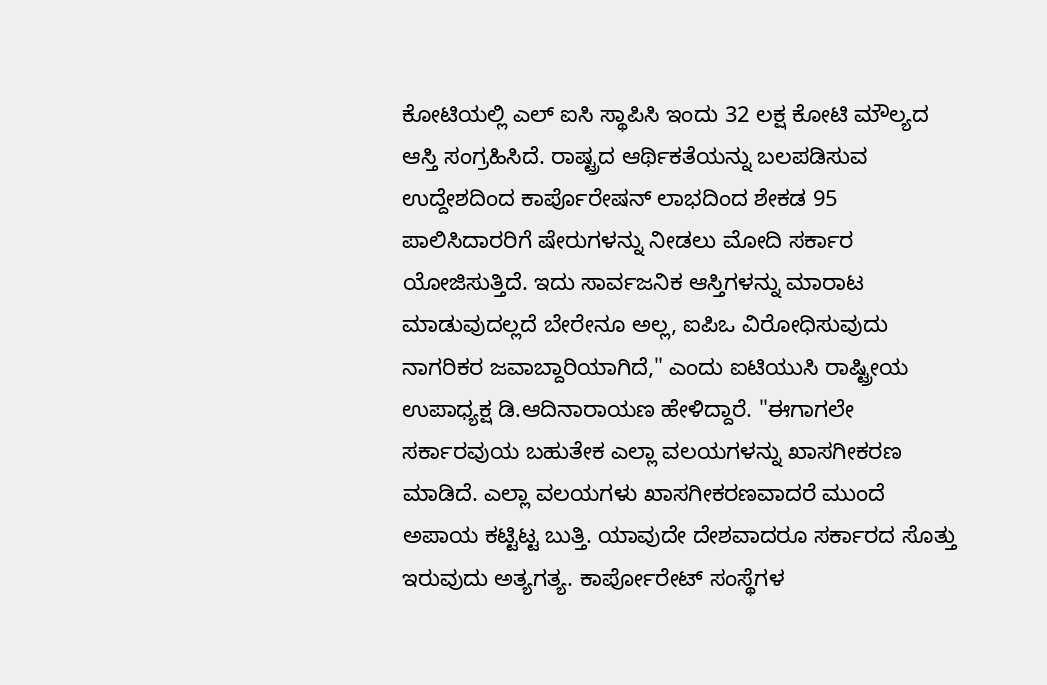ಕೋಟಿಯಲ್ಲಿ ಎಲ್ ಐಸಿ ಸ್ಥಾಪಿಸಿ ಇಂದು 32 ಲಕ್ಷ ಕೋಟಿ ಮೌಲ್ಯದ ಆಸ್ತಿ ಸಂಗ್ರಹಿಸಿದೆ. ರಾಷ್ಟ್ರದ ಆರ್ಥಿಕತೆಯನ್ನು ಬಲಪಡಿಸುವ ಉದ್ದೇಶದಿಂದ ಕಾರ್ಪೊರೇಷನ್ ಲಾಭದಿಂದ ಶೇಕಡ 95 ಪಾಲಿಸಿದಾರರಿಗೆ ಷೇರುಗಳನ್ನು ನೀಡಲು ಮೋದಿ ಸರ್ಕಾರ ಯೋಜಿಸುತ್ತಿದೆ. ಇದು ಸಾರ್ವಜನಿಕ ಆಸ್ತಿಗಳನ್ನು ಮಾರಾಟ ಮಾಡುವುದಲ್ಲದೆ ಬೇರೇನೂ ಅಲ್ಲ, ಐಪಿಒ ವಿರೋಧಿಸುವುದು ನಾಗರಿಕರ ಜವಾಬ್ದಾರಿಯಾಗಿದೆ," ಎಂದು ಐಟಿಯುಸಿ ರಾಷ್ಟ್ರೀಯ ಉಪಾಧ್ಯಕ್ಷ ಡಿ.ಆದಿನಾರಾಯಣ ಹೇಳಿದ್ದಾರೆ. "ಈಗಾಗಲೇ ಸರ್ಕಾರವುಯ ಬಹುತೇಕ ಎಲ್ಲಾ ವಲಯಗಳನ್ನು ಖಾಸಗೀಕರಣ ಮಾಡಿದೆ. ಎಲ್ಲಾ ವಲಯಗಳು ಖಾಸಗೀಕರಣವಾದರೆ ಮುಂದೆ ಅಪಾಯ ಕಟ್ಟಿಟ್ಟ ಬುತ್ತಿ. ಯಾವುದೇ ದೇಶವಾದರೂ ಸರ್ಕಾರದ ಸೊತ್ತು ಇರುವುದು ಅತ್ಯಗತ್ಯ. ಕಾರ್ಪೋರೇಟ್ ಸಂಸ್ಥೆಗಳ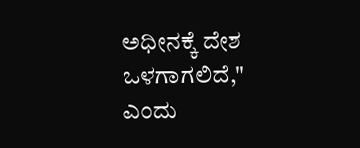ಅಧೀನಕ್ಕೆ ದೇಶ ಒಳಗಾಗಲಿದೆ," ಎಂದು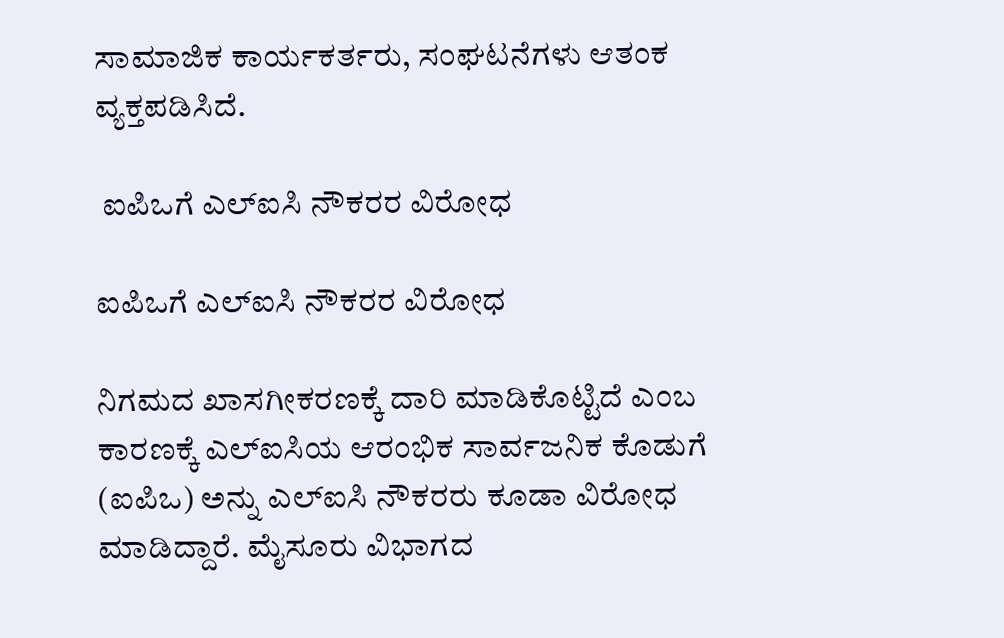ಸಾಮಾಜಿಕ ಕಾರ್ಯಕರ್ತರು, ಸಂಘಟನೆಗಳು ಆತಂಕ ವ್ಯಕ್ತಪಡಿಸಿದೆ.

 ಐಪಿಒಗೆ ಎಲ್‌ಐಸಿ ನೌಕರರ ವಿರೋಧ

ಐಪಿಒಗೆ ಎಲ್‌ಐಸಿ ನೌಕರರ ವಿರೋಧ

ನಿಗಮದ ಖಾಸಗೀಕರಣಕ್ಕೆ ದಾರಿ ಮಾಡಿಕೊಟ್ಟಿದೆ ಎಂಬ ಕಾರಣಕ್ಕೆ ಎಲ್‌ಐಸಿಯ ಆರಂಭಿಕ ಸಾರ್ವಜನಿಕ ಕೊಡುಗೆ (ಐಪಿಒ) ಅನ್ನು ಎಲ್‌ಐಸಿ ನೌಕರರು ಕೂಡಾ ವಿರೋಧ ಮಾಡಿದ್ದಾರೆ. ಮೈಸೂರು ವಿಭಾಗದ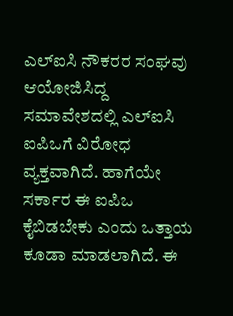ಎಲ್‌ಐಸಿ ನೌಕರರ ಸಂಘವು ಆಯೋಜಿಸಿದ್ದ ಸಮಾವೇಶದಲ್ಲಿ ಎಲ್‌ಐಸಿ ಐಪಿಒಗೆ ವಿರೋಧ ವ್ಯಕ್ತವಾಗಿದೆ. ಹಾಗೆಯೇ ಸರ್ಕಾರ ಈ ಐಪಿಒ ಕೈಬಿಡಬೇಕು ಎಂದು ಒತ್ತಾಯ ಕೂಡಾ ಮಾಡಲಾಗಿದೆ. ಈ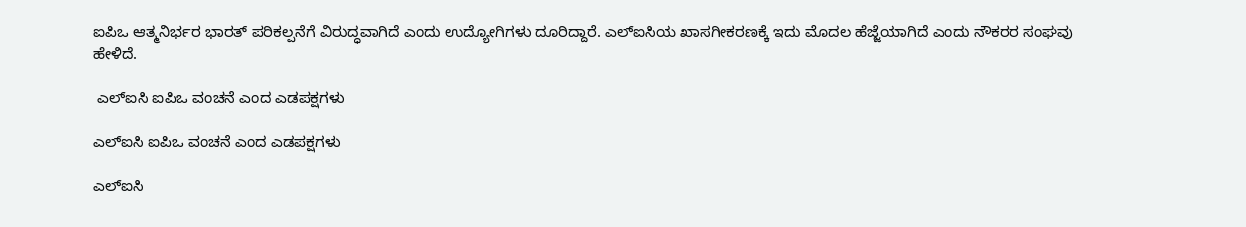ಐಪಿಒ ಆತ್ಮನಿರ್ಭರ ಭಾರತ್ ಪರಿಕಲ್ಪನೆಗೆ ವಿರುದ್ಧವಾಗಿದೆ ಎಂದು ಉದ್ಯೋಗಿಗಳು ದೂರಿದ್ದಾರೆ. ಎಲ್‌ಐಸಿಯ ಖಾಸಗೀಕರಣಕ್ಕೆ ಇದು ಮೊದಲ ಹೆಜ್ಜೆಯಾಗಿದೆ ಎಂದು ನೌಕರರ ಸಂಘವು ಹೇಳಿದೆ.

 ಎಲ್‌ಐಸಿ ಐಪಿಒ ವಂಚನೆ ಎಂದ ಎಡಪಕ್ಷಗಳು

ಎಲ್‌ಐಸಿ ಐಪಿಒ ವಂಚನೆ ಎಂದ ಎಡಪಕ್ಷಗಳು

ಎಲ್‌ಐಸಿ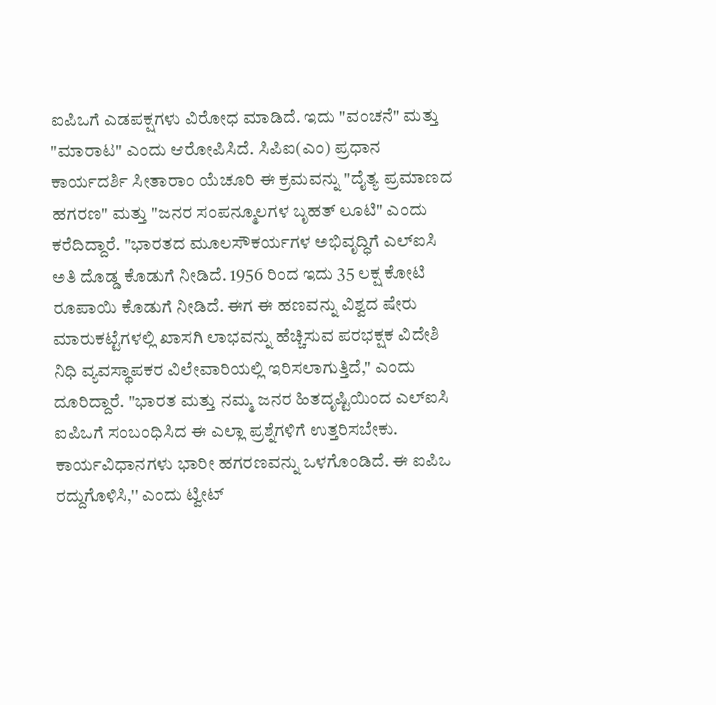ಐಪಿಒಗೆ ಎಡಪಕ್ಷಗಳು ವಿರೋಧ ಮಾಡಿದೆ. ಇದು "ವಂಚನೆ" ಮತ್ತು "ಮಾರಾಟ" ಎಂದು ಆರೋಪಿಸಿದೆ. ಸಿಪಿಐ(ಎಂ) ಪ್ರಧಾನ ಕಾರ್ಯದರ್ಶಿ ಸೀತಾರಾಂ ಯೆಚೂರಿ ಈ ಕ್ರಮವನ್ನು "ದೈತ್ಯ ಪ್ರಮಾಣದ ಹಗರಣ" ಮತ್ತು "ಜನರ ಸಂಪನ್ಮೂಲಗಳ ಬೃಹತ್ ಲೂಟಿ" ಎಂದು ಕರೆದಿದ್ದಾರೆ. "ಭಾರತದ ಮೂಲಸೌಕರ್ಯಗಳ ಅಭಿವೃದ್ಧಿಗೆ ಎಲ್‌ಐಸಿ ಅತಿ ದೊಡ್ಡ ಕೊಡುಗೆ ನೀಡಿದೆ. 1956 ರಿಂದ ಇದು 35 ಲಕ್ಷ ಕೋಟಿ ರೂಪಾಯಿ ಕೊಡುಗೆ ನೀಡಿದೆ. ಈಗ ಈ ಹಣವನ್ನು ವಿಶ್ವದ ಷೇರು ಮಾರುಕಟ್ಟೆಗಳಲ್ಲಿ ಖಾಸಗಿ ಲಾಭವನ್ನು ಹೆಚ್ಚಿಸುವ ಪರಭಕ್ಷಕ ವಿದೇಶಿ ನಿಧಿ ವ್ಯವಸ್ಥಾಪಕರ ವಿಲೇವಾರಿಯಲ್ಲಿ ಇರಿಸಲಾಗುತ್ತಿದೆ," ಎಂದು ದೂರಿದ್ದಾರೆ. "ಭಾರತ ಮತ್ತು ನಮ್ಮ ಜನರ ಹಿತದೃಷ್ಟಿಯಿಂದ ಎಲ್‌ಐಸಿ ಐಪಿಒಗೆ ಸಂಬಂಧಿಸಿದ ಈ ಎಲ್ಲಾ ಪ್ರಶ್ನೆಗಳಿಗೆ ಉತ್ತರಿಸಬೇಕು. ಕಾರ್ಯವಿಧಾನಗಳು ಭಾರೀ ಹಗರಣವನ್ನು ಒಳಗೊಂಡಿದೆ. ಈ ಐಪಿಒ ರದ್ದುಗೊಳಿಸಿ,'' ಎಂದು ಟ್ವೀಟ್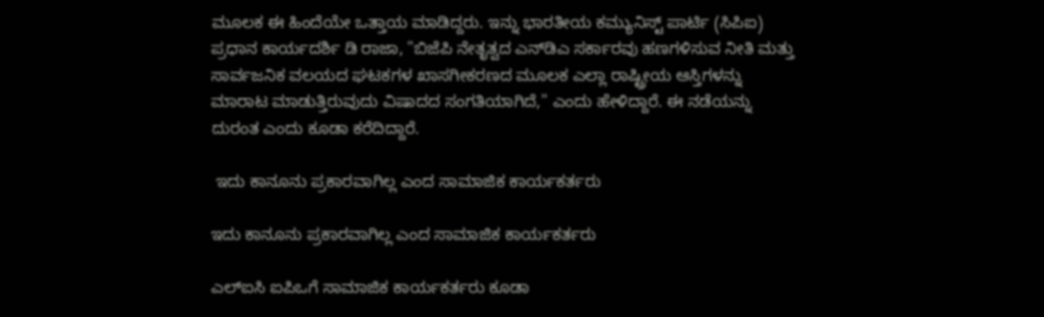ಮೂಲಕ ಈ ಹಿಂದೆಯೇ ಒತ್ತಾಯ ಮಾಡಿದ್ದರು. ಇನ್ನು ಭಾರತೀಯ ಕಮ್ಯುನಿಸ್ಟ್ ಪಾರ್ಟಿ (ಸಿಪಿಐ) ಪ್ರಧಾನ ಕಾರ್ಯದರ್ಶಿ ಡಿ ರಾಜಾ, "ಬಿಜೆಪಿ ನೇತೃತ್ವದ ಎನ್‌ಡಿಎ ಸರ್ಕಾರವು ಹಣಗಳಿಸುವ ನೀತಿ ಮತ್ತು ಸಾರ್ವಜನಿಕ ವಲಯದ ಘಟಕಗಳ ಖಾಸಗೀಕರಣದ ಮೂಲಕ ಎಲ್ಲಾ ರಾಷ್ಟ್ರೀಯ ಆಸ್ತಿಗಳನ್ನು ಮಾರಾಟ ಮಾಡುತ್ತಿರುವುದು ವಿಷಾದದ ಸಂಗತಿಯಾಗಿದೆ," ಎಂದು ಹೇಳಿದ್ದಾರೆ. ಈ ನಡೆಯನ್ನು ದುರಂತ ಎಂದು ಕೂಡಾ ಕರೆದಿದ್ದಾರೆ.

 ಇದು ಕಾನೂನು ಪ್ರಕಾರವಾಗಿಲ್ಲ ಎಂದ ಸಾಮಾಜಿಕ ಕಾರ್ಯಕರ್ತರು

ಇದು ಕಾನೂನು ಪ್ರಕಾರವಾಗಿಲ್ಲ ಎಂದ ಸಾಮಾಜಿಕ ಕಾರ್ಯಕರ್ತರು

ಎಲ್‌ಐಸಿ ಐಪಿಒಗೆ ಸಾಮಾಜಿಕ ಕಾರ್ಯಕರ್ತರು ಕೂಡಾ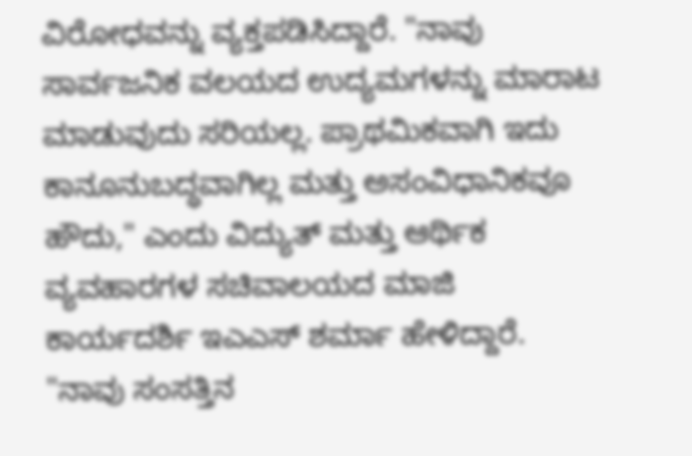ವಿರೋಧವನ್ನು ವ್ಯಕ್ತಪಡಿಸಿದ್ದಾರೆ. "ನಾವು ಸಾರ್ವಜನಿಕ ವಲಯದ ಉದ್ಯಮಗಳನ್ನು ಮಾರಾಟ ಮಾಡುವುದು ಸರಿಯಲ್ಲ. ಪ್ರಾಥಮಿಕವಾಗಿ ಇದು ಕಾನೂನುಬದ್ಧವಾಗಿಲ್ಲ ಮತ್ತು ಅಸಂವಿಧಾನಿಕವೂ ಹೌದು," ಎಂದು ವಿದ್ಯುತ್ ಮತ್ತು ಆರ್ಥಿಕ ವ್ಯವಹಾರಗಳ ಸಚಿವಾಲಯದ ಮಾಜಿ ಕಾರ್ಯದರ್ಶಿ ಇಎಎಸ್ ಶರ್ಮಾ ಹೇಳಿದ್ದಾರೆ. "ನಾವು ಸಂಸತ್ತಿನ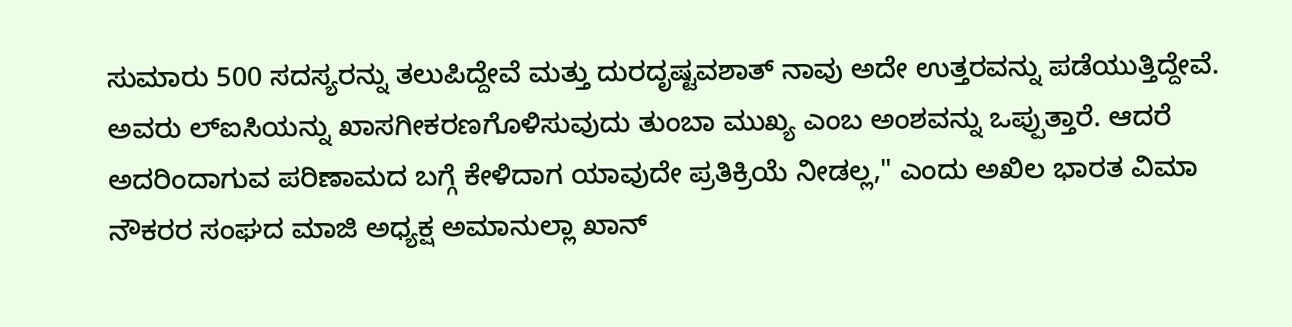ಸುಮಾರು 500 ಸದಸ್ಯರನ್ನು ತಲುಪಿದ್ದೇವೆ ಮತ್ತು ದುರದೃಷ್ಟವಶಾತ್ ನಾವು ಅದೇ ಉತ್ತರವನ್ನು ಪಡೆಯುತ್ತಿದ್ದೇವೆ. ಅವರು ಲ್ಐಸಿಯನ್ನು ಖಾಸಗೀಕರಣಗೊಳಿಸುವುದು ತುಂಬಾ ಮುಖ್ಯ ಎಂಬ ಅಂಶವನ್ನು ಒಪ್ಪುತ್ತಾರೆ. ಆದರೆ ಅದರಿಂದಾಗುವ ಪರಿಣಾಮದ ಬಗ್ಗೆ ಕೇಳಿದಾಗ ಯಾವುದೇ ಪ್ರತಿಕ್ರಿಯೆ ನೀಡಲ್ಲ," ಎಂದು ಅಖಿಲ ಭಾರತ ವಿಮಾ ನೌಕರರ ಸಂಘದ ಮಾಜಿ ಅಧ್ಯಕ್ಷ ಅಮಾನುಲ್ಲಾ ಖಾನ್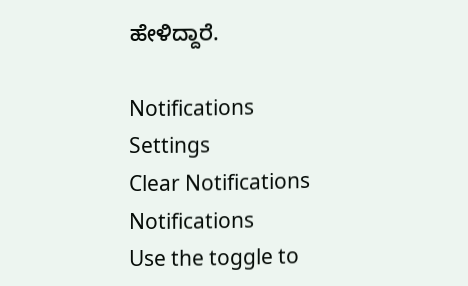ಹೇಳಿದ್ದಾರೆ.

Notifications
Settings
Clear Notifications
Notifications
Use the toggle to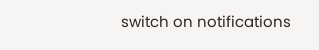switch on notifications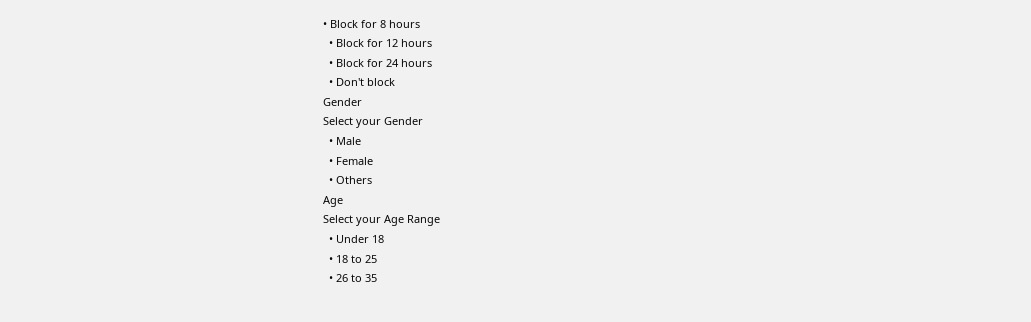• Block for 8 hours
  • Block for 12 hours
  • Block for 24 hours
  • Don't block
Gender
Select your Gender
  • Male
  • Female
  • Others
Age
Select your Age Range
  • Under 18
  • 18 to 25
  • 26 to 35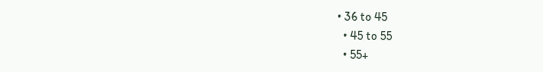• 36 to 45
  • 45 to 55
  • 55+